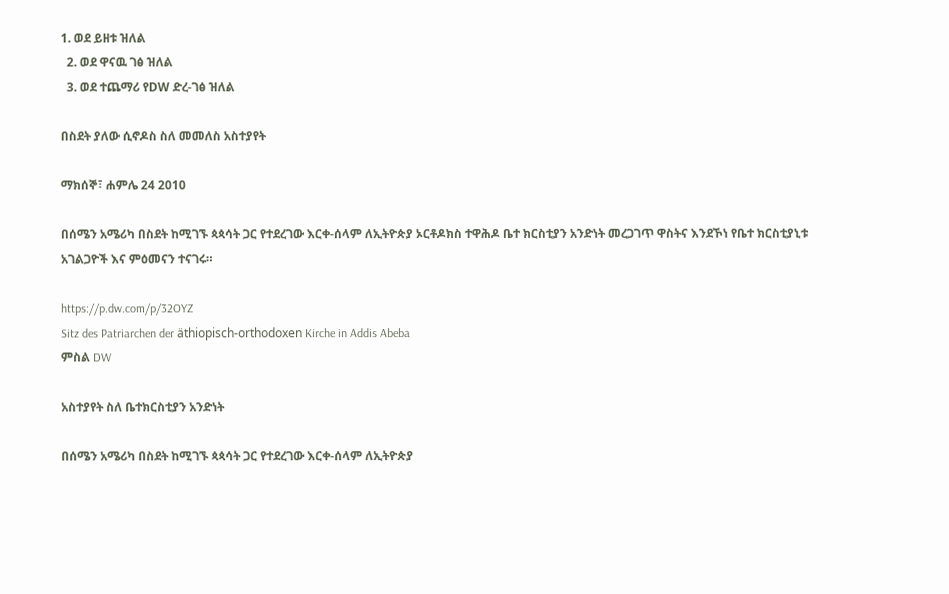1. ወደ ይዘቱ ዝለል
  2. ወደ ዋናዉ ገፅ ዝለል
  3. ወደ ተጨማሪ የDW ድረ-ገፅ ዝለል

በስደት ያለው ሲኖዶስ ስለ መመለስ አስተያየት

ማክሰኞ፣ ሐምሌ 24 2010

በሰሜን አሜሪካ በስደት ከሚገኙ ጳጳሳት ጋር የተደረገው እርቀ-ሰላም ለኢትዮጵያ ኦርቶዶክስ ተዋሕዶ ቤተ ክርስቲያን አንድነት መረጋገጥ ዋስትና እንደኾነ የቤተ ክርስቲያኒቱ አገልጋዮች እና ምዕመናን ተናገሩ።

https://p.dw.com/p/32OYZ
Sitz des Patriarchen der äthiopisch-orthodoxen Kirche in Addis Abeba
ምስል DW

አስተያየት ስለ ቤተክርስቲያን አንድነት

በሰሜን አሜሪካ በስደት ከሚገኙ ጳጳሳት ጋር የተደረገው እርቀ-ሰላም ለኢትዮጵያ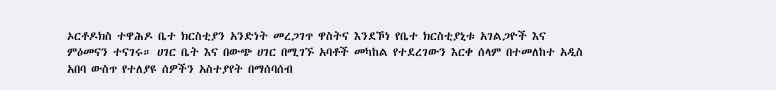ኦርቶዶክስ ተዋሕዶ ቤተ ክርስቲያን አንድነት መረጋገጥ ዋስትና እንደኾነ የቤተ ክርስቲያኒቱ አገልጋዮች እና ምዕመናን ተናገሩ። ሀገር ቤት እና በውጭ ሀገር በሚገኙ አባቶች መካከል የተደረገውን እርቀ ሰላም በተመለከተ አዲስ አበባ ውስጥ የተለያዩ ሰዎችን አስተያየት በማሰባሰብ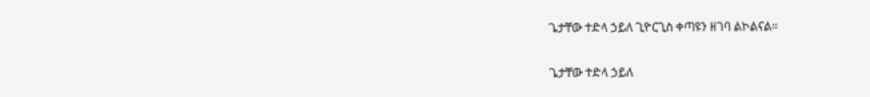ጌታቸው ተድላ ኃይለ ጊዮርጊስ ቀጣዩን ዘገባ ልኮልናል።

ጌታቸው ተድላ ኃይለ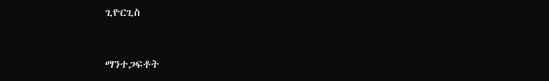ጊዮርጊስ


ማንተጋፍቶት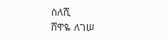ስለሺ
ሸዋዬ ለገሠ